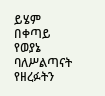ይሄም በቀጣይ የወያኔ ባለሥልጣናት የዘረፉትን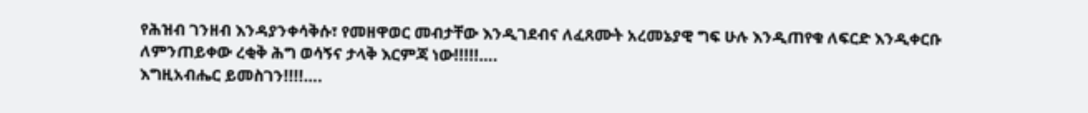የሕዝብ ገንዘብ እንዳያንቀሳቅሱ፣ የመዘዋወር መብታቸው እንዲገደብና ለፈጸሙት አረመኔያዊ ግፍ ሁሉ እንዲጠየቁ ለፍርድ እንዲቀርቡ ለምንጠይቀው ረቂቅ ሕግ ወሳኝና ታላቅ እርምጃ ነው!!!!!….
እግዚአብሔር ይመስገን!!!!….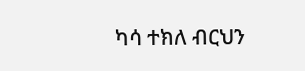ካሳ ተክለ ብርህን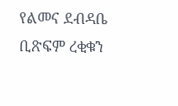የልመና ደብዳቤ ቢጽፍም ረቂቁን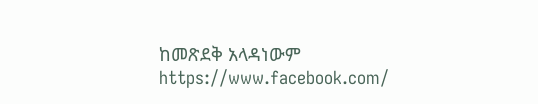ከመጽደቅ አላዳነውም
https://www.facebook.com/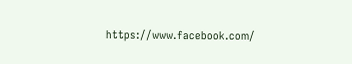https://www.facebook.com/